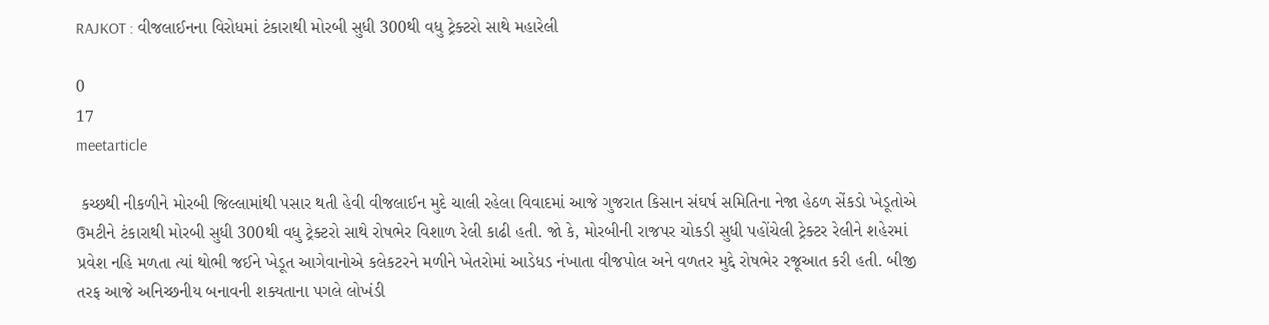RAJKOT : વીજલાઈનના વિરોધમાં ટંકારાથી મોરબી સુધી 300થી વધુ ટ્રેક્ટરો સાથે મહારેલી

0
17
meetarticle

 કચ્છથી નીકળીને મોરબી જિલ્લામાંથી પસાર થતી હેવી વીજલાઈન મુદે ચાલી રહેલા વિવાદમાં આજે ગુજરાત કિસાન સંઘર્ષ સમિતિના નેજા હેઠળ સેંકડો ખેડૂતોએ ઉમટીને ટંકારાથી મોરબી સુધી 300થી વધુ ટ્રેક્ટરો સાથે રોષભેર વિશાળ રેલી કાઢી હતી. જો કે, મોરબીની રાજપર ચોકડી સુધી પહોંચેલી ટ્રેક્ટર રેલીને શહેરમાં પ્રવેશ નહિ મળતા ત્યાં થોભી જઈને ખેડૂત આગેવાનોએ કલેકટરને મળીને ખેતરોમાં આડેધડ નંખાતા વીજપોલ અને વળતર મુદ્દે રોષભેર રજૂઆત કરી હતી. બીજી તરફ આજે અનિચ્છનીય બનાવની શક્યતાના પગલે લોખંડી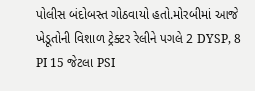પોલીસ બંદોબસ્ત ગોઠવાયો હતો.મોરબીમાં આજે ખેડૂતોની વિશાળ ટ્રેક્ટર રેલીને પગલે 2 DYSP, 8  PI 15 જેટલા PSI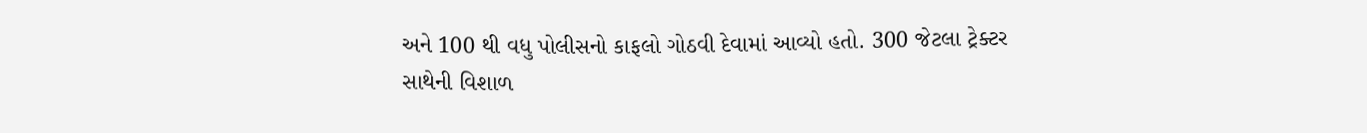અને 100 થી વધુ પોલીસનો કાફલો ગોઠવી દેવામાં આવ્યો હતો. 300 જેટલા ટ્રેક્ટર સાથેની વિશાળ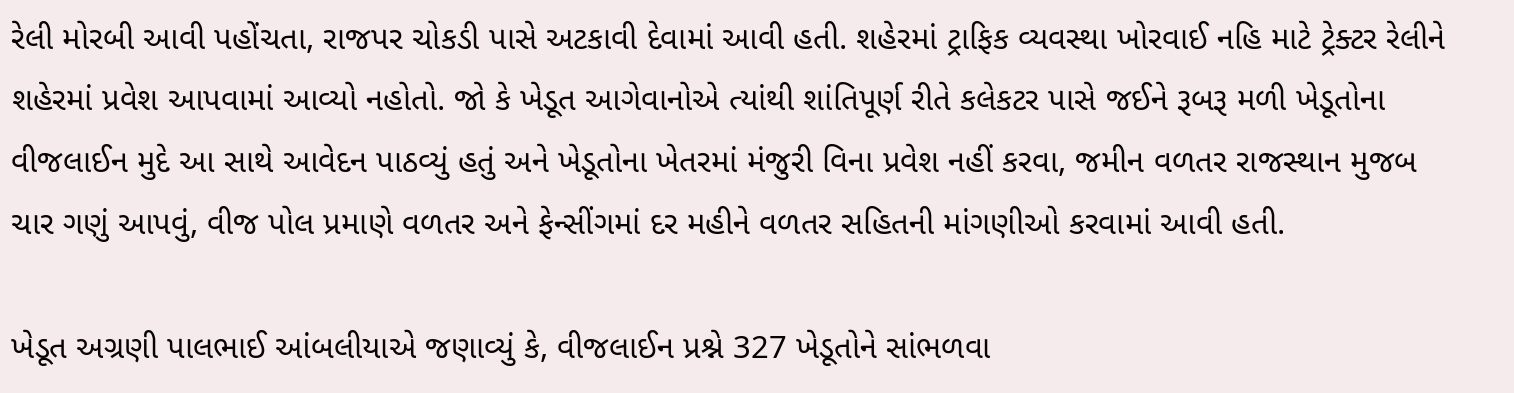રેલી મોરબી આવી પહોંચતા, રાજપર ચોકડી પાસે અટકાવી દેવામાં આવી હતી. શહેરમાં ટ્રાફિક વ્યવસ્થા ખોરવાઈ નહિ માટે ટ્રેક્ટર રેલીને શહેરમાં પ્રવેશ આપવામાં આવ્યો નહોતો. જો કે ખેડૂત આગેવાનોએ ત્યાંથી શાંતિપૂર્ણ રીતે કલેકટર પાસે જઈને રૂબરૂ મળી ખેડૂતોના વીજલાઈન મુદે આ સાથે આવેદન પાઠવ્યું હતું અને ખેડૂતોના ખેતરમાં મંજુરી વિના પ્રવેશ નહીં કરવા, જમીન વળતર રાજસ્થાન મુજબ ચાર ગણું આપવું, વીજ પોલ પ્રમાણે વળતર અને ફેન્સીંગમાં દર મહીને વળતર સહિતની માંગણીઓ કરવામાં આવી હતી.

ખેડૂત અગ્રણી પાલભાઈ આંબલીયાએ જણાવ્યું કે, વીજલાઈન પ્રશ્ને 327 ખેડૂતોને સાંભળવા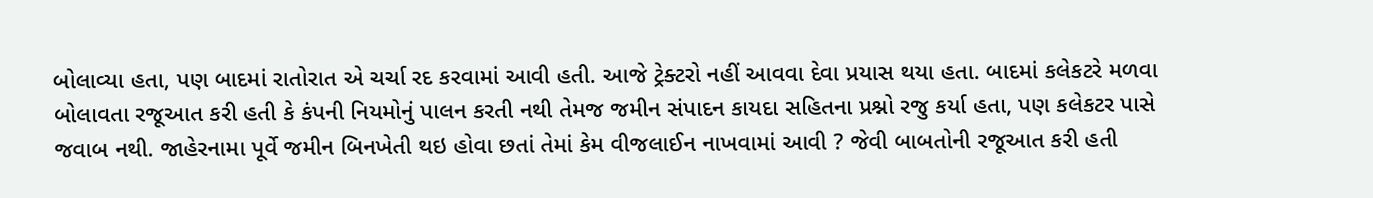બોલાવ્યા હતા, પણ બાદમાં રાતોરાત એ ચર્ચા રદ કરવામાં આવી હતી. આજે ટ્રેક્ટરો નહીં આવવા દેવા પ્રયાસ થયા હતા. બાદમાં કલેકટરે મળવા બોલાવતા રજૂઆત કરી હતી કે કંપની નિયમોનું પાલન કરતી નથી તેમજ જમીન સંપાદન કાયદા સહિતના પ્રશ્નો રજુ કર્યા હતા, પણ કલેકટર પાસે જવાબ નથી. જાહેરનામા પૂર્વે જમીન બિનખેતી થઇ હોવા છતાં તેમાં કેમ વીજલાઈન નાખવામાં આવી ? જેવી બાબતોની રજૂઆત કરી હતી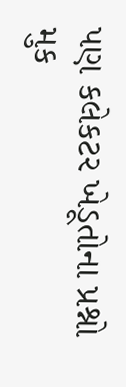પણ કલેકટર ખેડૂતોના પ્રશ્નો મુક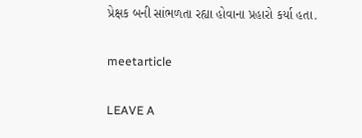પ્રેક્ષક બની સાંભળતા રહ્યા હોવાના પ્રહારો કર્યા હતા.

meetarticle

LEAVE A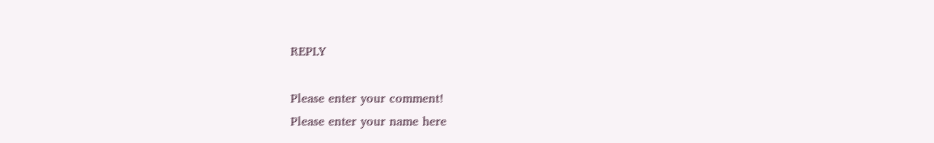REPLY

Please enter your comment!
Please enter your name here